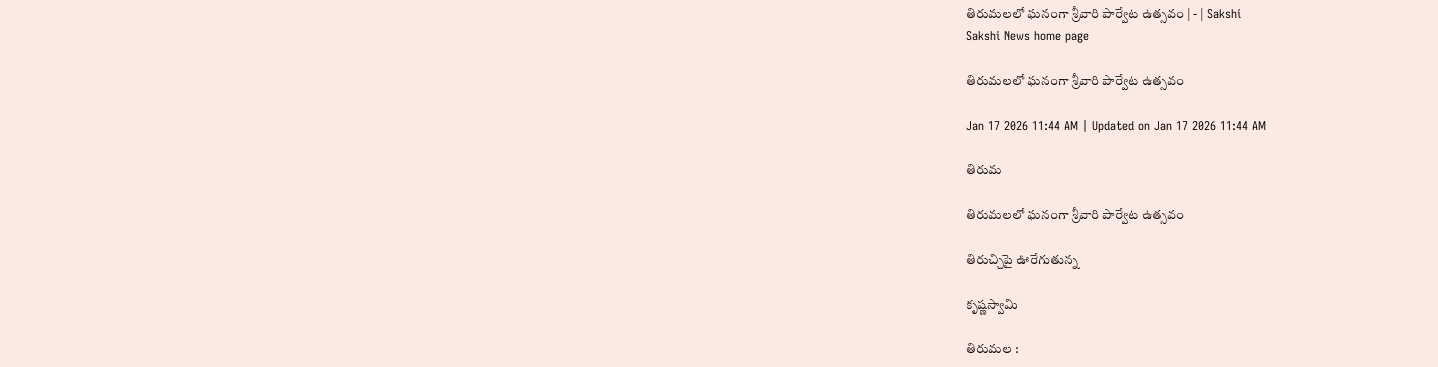తిరుమలలో ఘనంగా శ్రీవారి పార్వేట ఉత్సవం | - | Sakshi
Sakshi News home page

తిరుమలలో ఘనంగా శ్రీవారి పార్వేట ఉత్సవం

Jan 17 2026 11:44 AM | Updated on Jan 17 2026 11:44 AM

తిరుమ

తిరుమలలో ఘనంగా శ్రీవారి పార్వేట ఉత్సవం

తిరుచ్చిపై ఊరేగుతున్న

కృష్ణస్వామి

తిరుమల :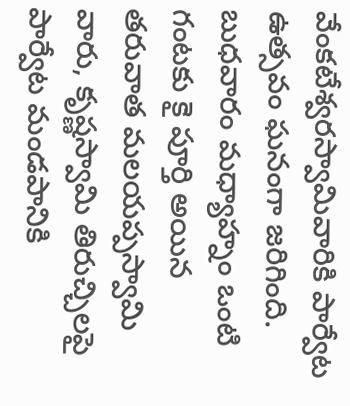వేంకటేశ్వరస్వామివారికి పార్వేట ఉత్సవం ఘనంగా జరిగింది. బుధవారం మధ్యాహ్నం ఒంటి గంటకు కై పూర్తి అయిన తరువాత మలయప్పస్వామి వారు, కృష్ణస్వామి తిరుచ్చిలపై పార్వేట మండపానికి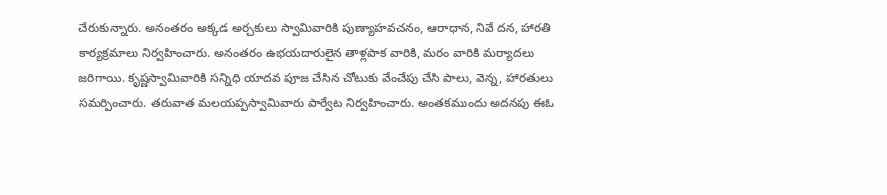చేరుకున్నారు. అనంతరం అక్కడ అర్చకులు స్వామివారికి పుణ్యాహవచనం, ఆరాధాన, నివే దన, హారతి కార్యక్రమాలు నిర్వహించారు. అనంతరం ఉభయదారులైన తాళ్లపాక వారికి, మరం వారికి మర్యాదలు జరిగాయి. కృష్ణస్వామివారికి సన్నిధి యాదవ పూజ చేసిన చోటుకు వేంచేపు చేసి పాలు, వెన్న, హారతులు సమర్పించారు. తరువాత మలయప్పస్వామివారు పార్వేట నిర్వహించారు. అంతకముందు అదనపు ఈఓ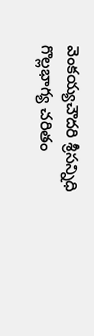వెంకయ్యచౌదరి శ్రీసన్నిధి గొల్లభాగ్య చరితం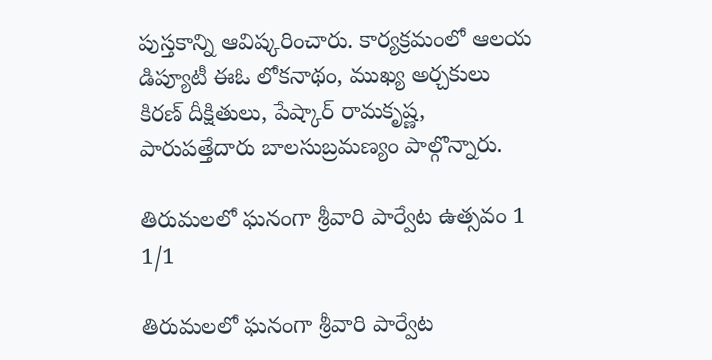పుస్తకాన్ని ఆవిష్కరించారు. కార్యక్రమంలో ఆలయ డిప్యూటీ ఈఓ లోకనాథం, ముఖ్య అర్చకులు కిరణ్‌ దీక్షితులు, పేష్కార్‌ రామకృష్ణ, పారుపత్తేదారు బాలసుబ్రమణ్యం పాల్గొన్నారు.

తిరుమలలో ఘనంగా శ్రీవారి పార్వేట ఉత్సవం 1
1/1

తిరుమలలో ఘనంగా శ్రీవారి పార్వేట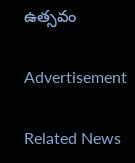ఉత్సవం

Advertisement

Related News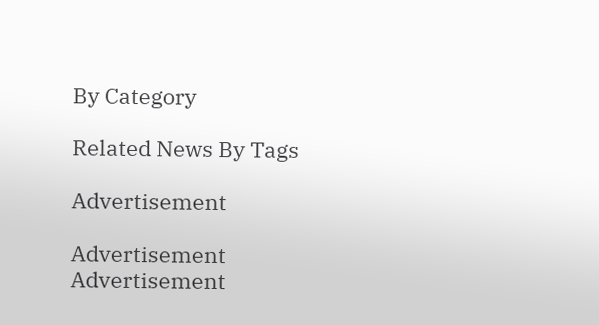By Category

Related News By Tags

Advertisement

Advertisement
Advertisement